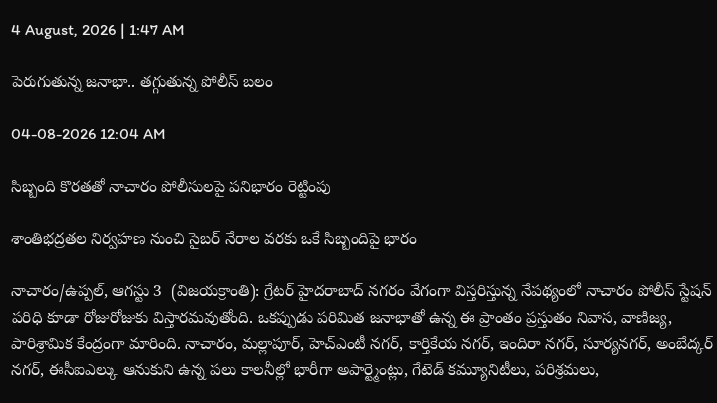4 August, 2026 | 1:47 AM

పెరుగుతున్న జనాభా.. తగ్గుతున్న పోలీస్ బలం

04-08-2026 12:04 AM

సిబ్బంది కొరతతో నాచారం పోలీసులపై పనిభారం రెట్టింపు

శాంతిభద్రతల నిర్వహణ నుంచి సైబర్ నేరాల వరకు ఒకే సిబ్బందిపై భారం

నాచారం/ఉప్పల్, ఆగస్టు 3  (విజయక్రాంతి): గ్రేటర్ హైదరాబాద్ నగరం వేగంగా విస్తరిస్తున్న నేపథ్యంలో నాచారం పోలీస్ స్టేషన్ పరిధి కూడా రోజురోజుకు విస్తారమవుతోంది. ఒకప్పుడు పరిమిత జనాభాతో ఉన్న ఈ ప్రాంతం ప్రస్తుతం నివాస, వాణిజ్య, పారిశ్రామిక కేంద్రంగా మారింది. నాచారం, మల్లాపూర్, హెచ్‌ఎంటీ నగర్, కార్తికేయ నగర్, ఇందిరా నగర్, సూర్యనగర్, అంబేద్కర్ నగర్, ఈసీఐఎల్కు ఆనుకుని ఉన్న పలు కాలనీల్లో భారీగా అపార్ట్మెంట్లు, గేటెడ్ కమ్యూనిటీలు, పరిశ్రమలు,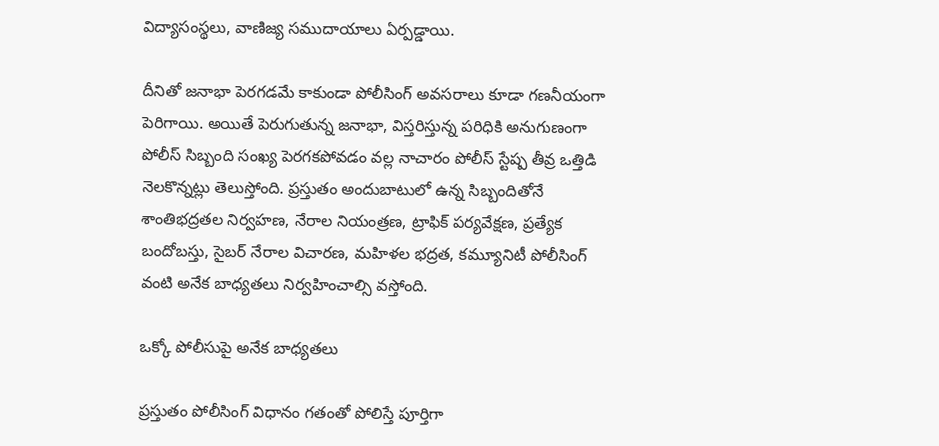విద్యాసంస్థలు, వాణిజ్య సముదాయాలు ఏర్పడ్డాయి.

దీనితో జనాభా పెరగడమే కాకుండా పోలీసింగ్ అవసరాలు కూడా గణనీయంగా పెరిగాయి. అయితే పెరుగుతున్న జనాభా, విస్తరిస్తున్న పరిధికి అనుగుణంగా పోలీస్ సిబ్బంది సంఖ్య పెరగకపోవడం వల్ల నాచారం పోలీస్ స్టేష్ప తీవ్ర ఒత్తిడి నెలకొన్నట్లు తెలుస్తోంది. ప్రస్తుతం అందుబాటులో ఉన్న సిబ్బందితోనే శాంతిభద్రతల నిర్వహణ, నేరాల నియంత్రణ, ట్రాఫిక్ పర్యవేక్షణ, ప్రత్యేక బందోబస్తు, సైబర్ నేరాల విచారణ, మహిళల భద్రత, కమ్యూనిటీ పోలీసింగ్ వంటి అనేక బాధ్యతలు నిర్వహించాల్సి వస్తోంది.

ఒక్కో పోలీసుపై అనేక బాధ్యతలు

ప్రస్తుతం పోలీసింగ్ విధానం గతంతో పోలిస్తే పూర్తిగా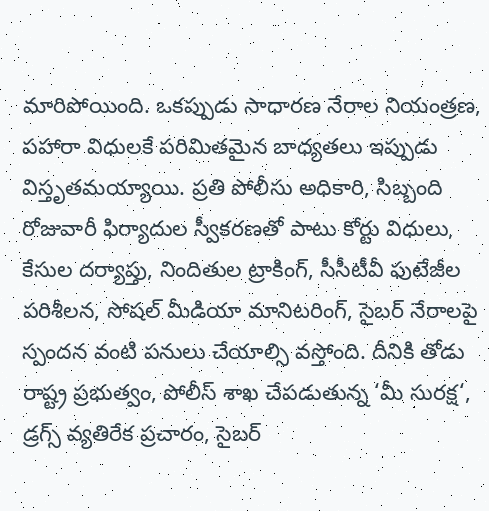మారిపోయింది. ఒకప్పుడు సాధారణ నేరాల నియంత్రణ, పహారా విధులకే పరిమితమైన బాధ్యతలు ఇప్పుడు విస్తృతమయ్యాయి. ప్రతి పోలీసు అధికారి, సిబ్బంది రోజువారీ ఫిర్యాదుల స్వీకరణతో పాటు కోర్టు విధులు, కేసుల దర్యాప్తు, నిందితుల ట్రాకింగ్, సీసీటీవీ ఫుటేజీల పరిశీలన, సోషల్ మీడియా మానిటరింగ్, సైబర్ నేరాలపై స్పందన వంటి పనులు చేయాల్సి వస్తోంది. దీనికి తోడు రాష్ట్ర ప్రభుత్వం, పోలీస్ శాఖ చేపడుతున్న ‘మీ సురక్ష‘, డ్రగ్స్ వ్యతిరేక ప్రచారం, సైబర్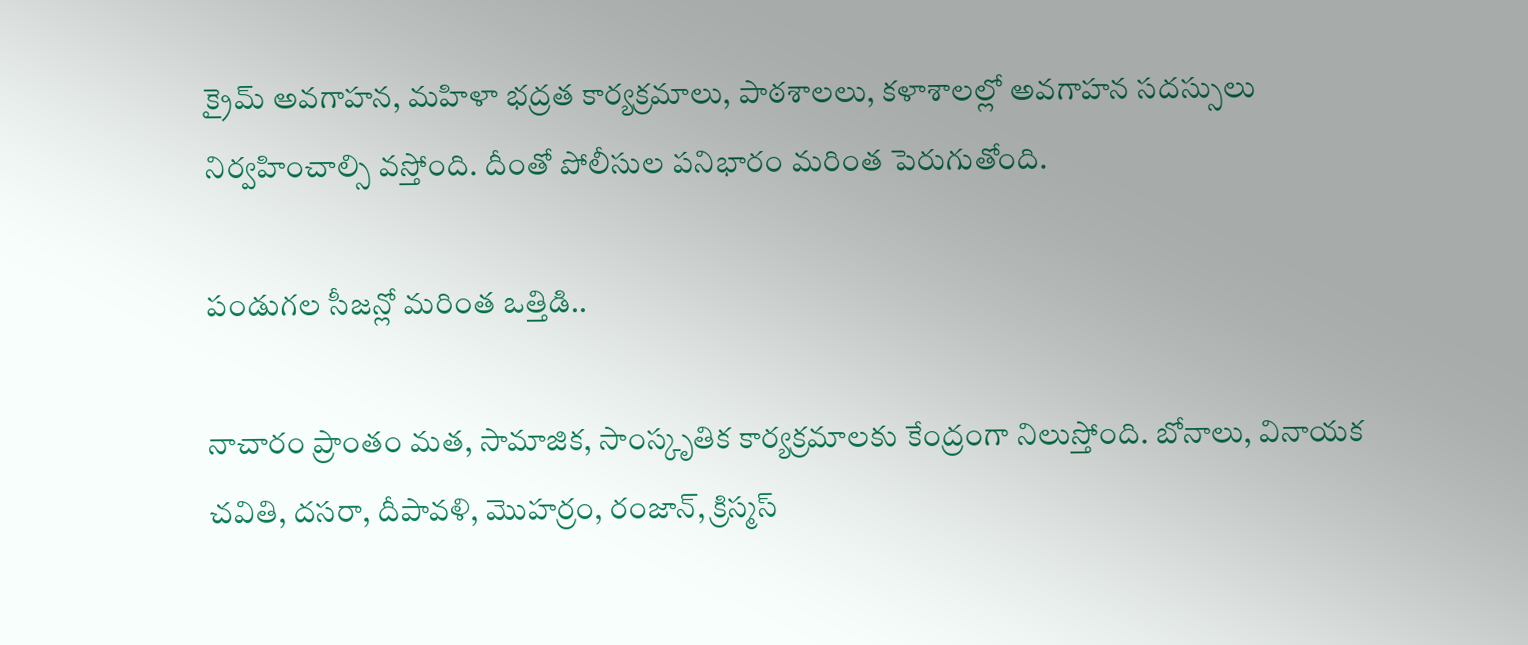క్రైమ్ అవగాహన, మహిళా భద్రత కార్యక్రమాలు, పాఠశాలలు, కళాశాలల్లో అవగాహన సదస్సులు నిర్వహించాల్సి వస్తోంది. దీంతో పోలీసుల పనిభారం మరింత పెరుగుతోంది.

పండుగల సీజన్లో మరింత ఒత్తిడి..

నాచారం ప్రాంతం మత, సామాజిక, సాంస్కృతిక కార్యక్రమాలకు కేంద్రంగా నిలుస్తోంది. బోనాలు, వినాయక చవితి, దసరా, దీపావళి, మొహర్రం, రంజాన్, క్రిస్మస్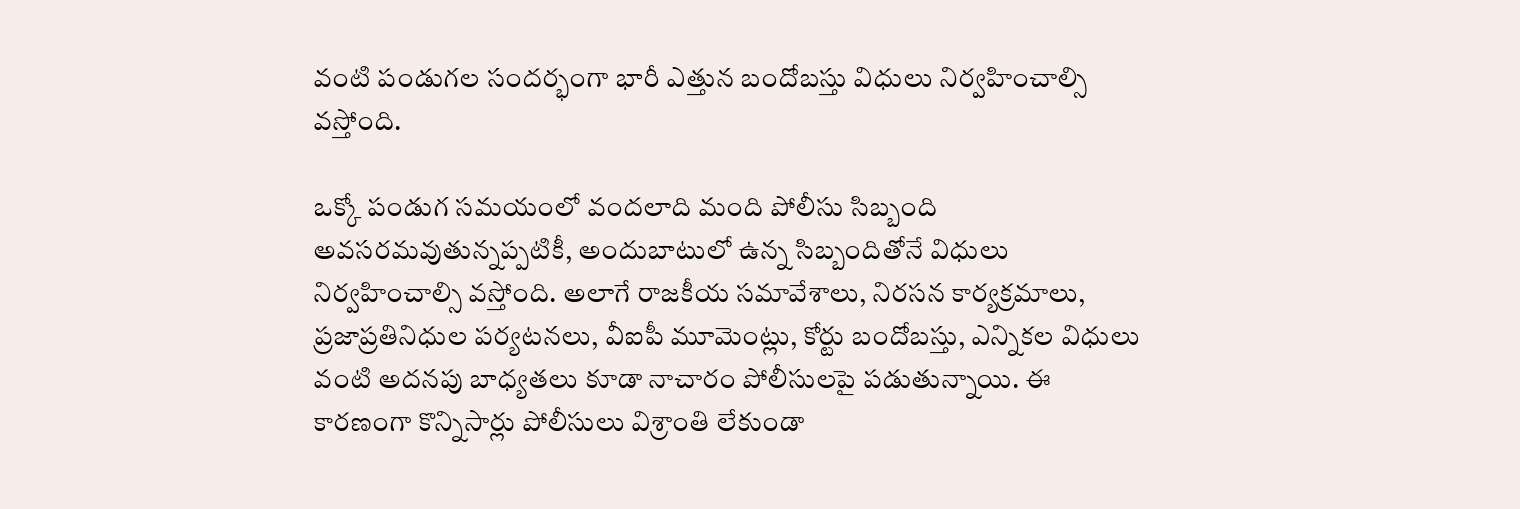వంటి పండుగల సందర్భంగా భారీ ఎత్తున బందోబస్తు విధులు నిర్వహించాల్సి వస్తోంది.

ఒక్కో పండుగ సమయంలో వందలాది మంది పోలీసు సిబ్బంది అవసరమవుతున్నప్పటికీ, అందుబాటులో ఉన్న సిబ్బందితోనే విధులు నిర్వహించాల్సి వస్తోంది. అలాగే రాజకీయ సమావేశాలు, నిరసన కార్యక్రమాలు, ప్రజాప్రతినిధుల పర్యటనలు, వీఐపీ మూమెంట్లు, కోర్టు బందోబస్తు, ఎన్నికల విధులు వంటి అదనపు బాధ్యతలు కూడా నాచారం పోలీసులపై పడుతున్నాయి. ఈ కారణంగా కొన్నిసార్లు పోలీసులు విశ్రాంతి లేకుండా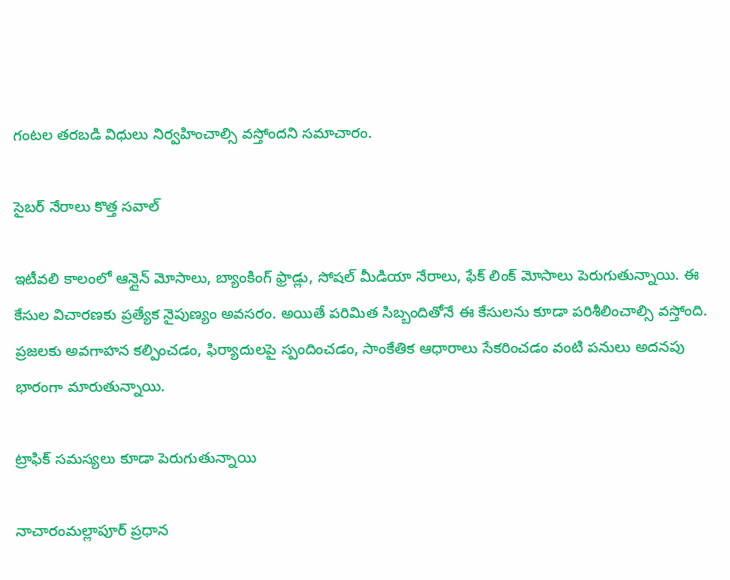గంటల తరబడి విధులు నిర్వహించాల్సి వస్తోందని సమాచారం.

సైబర్ నేరాలు కొత్త సవాల్

ఇటీవలి కాలంలో ఆన్లైన్ మోసాలు, బ్యాంకింగ్ ఫ్రాడ్లు, సోషల్ మీడియా నేరాలు, ఫేక్ లింక్ మోసాలు పెరుగుతున్నాయి. ఈ కేసుల విచారణకు ప్రత్యేక నైపుణ్యం అవసరం. అయితే పరిమిత సిబ్బందితోనే ఈ కేసులను కూడా పరిశీలించాల్సి వస్తోంది. ప్రజలకు అవగాహన కల్పించడం, ఫిర్యాదులపై స్పందించడం, సాంకేతిక ఆధారాలు సేకరించడం వంటి పనులు అదనపు భారంగా మారుతున్నాయి.

ట్రాఫిక్ సమస్యలు కూడా పెరుగుతున్నాయి

నాచారంమల్లాపూర్ ప్రధాన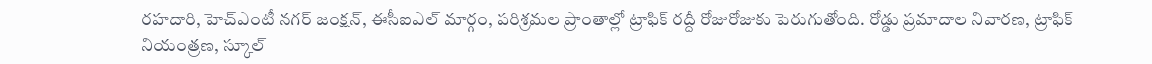రహదారి, హెచ్‌ఎంటీ నగర్ జంక్షన్, ఈసీఐఎల్ మార్గం, పరిశ్రమల ప్రాంతాల్లో ట్రాఫిక్ రద్దీ రోజురోజుకు పెరుగుతోంది. రోడ్డు ప్రమాదాల నివారణ, ట్రాఫిక్ నియంత్రణ, స్కూల్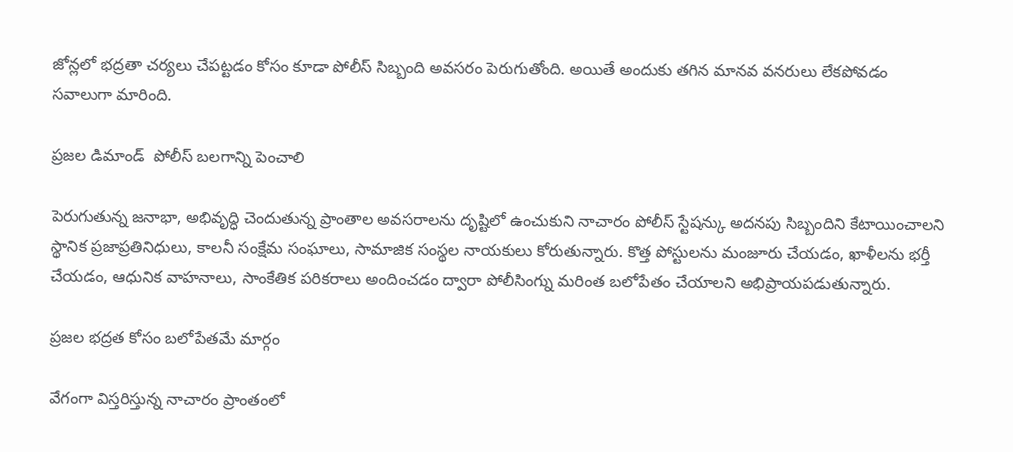జోన్లలో భద్రతా చర్యలు చేపట్టడం కోసం కూడా పోలీస్ సిబ్బంది అవసరం పెరుగుతోంది. అయితే అందుకు తగిన మానవ వనరులు లేకపోవడం సవాలుగా మారింది.

ప్రజల డిమాండ్  పోలీస్ బలగాన్ని పెంచాలి

పెరుగుతున్న జనాభా, అభివృద్ధి చెందుతున్న ప్రాంతాల అవసరాలను దృష్టిలో ఉంచుకుని నాచారం పోలీస్ స్టేషన్కు అదనపు సిబ్బందిని కేటాయించాలని స్థానిక ప్రజాప్రతినిధులు, కాలనీ సంక్షేమ సంఘాలు, సామాజిక సంస్థల నాయకులు కోరుతున్నారు. కొత్త పోస్టులను మంజూరు చేయడం, ఖాళీలను భర్తీ చేయడం, ఆధునిక వాహనాలు, సాంకేతిక పరికరాలు అందించడం ద్వారా పోలీసింగ్ను మరింత బలోపేతం చేయాలని అభిప్రాయపడుతున్నారు.

ప్రజల భద్రత కోసం బలోపేతమే మార్గం

వేగంగా విస్తరిస్తున్న నాచారం ప్రాంతంలో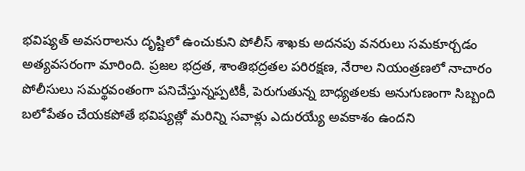భవిష్యత్ అవసరాలను దృష్టిలో ఉంచుకుని పోలీస్ శాఖకు అదనపు వనరులు సమకూర్చడం అత్యవసరంగా మారింది. ప్రజల భద్రత, శాంతిభద్రతల పరిరక్షణ, నేరాల నియంత్రణలో నాచారం పోలీసులు సమర్థవంతంగా పనిచేస్తున్నప్పటికీ, పెరుగుతున్న బాధ్యతలకు అనుగుణంగా సిబ్బంది బలోపేతం చేయకపోతే భవిష్యత్లో మరిన్ని సవాళ్లు ఎదురయ్యే అవకాశం ఉందని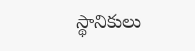స్థానికులు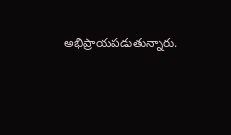అభిప్రాయపడుతున్నారు.